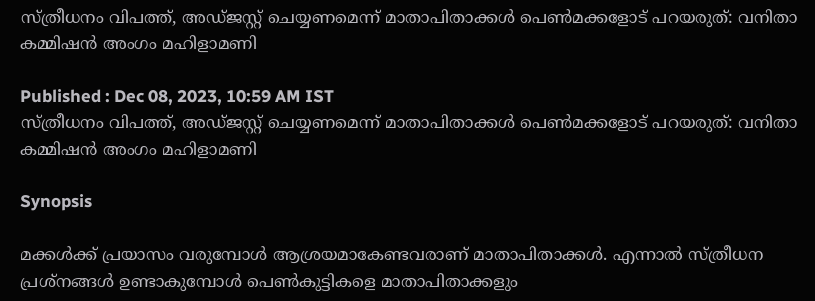സ്ത്രീധനം വിപത്ത്, അഡ്ജസ്റ്റ് ചെയ്യണമെന്ന് മാതാപിതാക്കൾ പെണ്‍മക്കളോട് പറയരുത്: വനിതാ കമ്മിഷന്‍ അംഗം മഹിളാമണി

Published : Dec 08, 2023, 10:59 AM IST
സ്ത്രീധനം വിപത്ത്, അഡ്ജസ്റ്റ് ചെയ്യണമെന്ന് മാതാപിതാക്കൾ പെണ്‍മക്കളോട് പറയരുത്: വനിതാ കമ്മിഷന്‍ അംഗം മഹിളാമണി

Synopsis

മക്കള്‍ക്ക് പ്രയാസം വരുമ്പോള്‍ ആശ്രയമാകേണ്ടവരാണ് മാതാപിതാക്കള്‍. എന്നാല്‍ സ്ത്രീധന പ്രശ്‌നങ്ങള്‍ ഉണ്ടാകുമ്പോള്‍ പെണ്‍കുട്ടികളെ മാതാപിതാക്കളും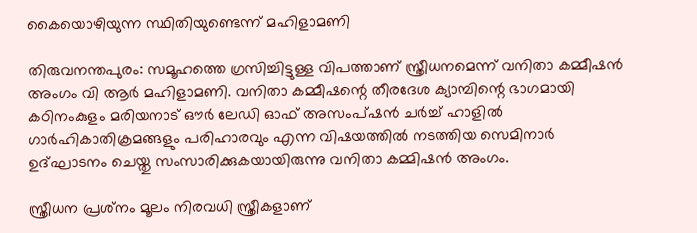കൈയൊഴിയുന്ന സ്ഥിതിയുണ്ടെന്ന് മഹിളാമണി

തിരുവനന്തപുരം: സമൂഹത്തെ ഗ്രസിച്ചിട്ടുള്ള വിപത്താണ് സ്ത്രീധനമെന്ന് വനിതാ കമ്മീഷന്‍ അംഗം വി ആര്‍ മഹിളാമണി. വനിതാ കമ്മീഷന്റെ തീരദേശ ക്യാമ്പിന്റെ ഭാഗമായി കഠിനംകുളം മരിയനാട് ഔര്‍ ലേഡി ഓഫ് അസംപ്ഷന്‍ ചര്‍ച്ച് ഹാളില്‍ ഗാര്‍ഹികാതിക്രമങ്ങളും പരിഹാരവും എന്ന വിഷയത്തില്‍ നടത്തിയ സെമിനാര്‍ ഉദ്ഘാടനം ചെയ്തു സംസാരിക്കുകയായിരുന്നു വനിതാ കമ്മിഷന്‍ അംഗം.

സ്ത്രീധന പ്രശ്‌നം മൂലം നിരവധി സ്ത്രീകളാണ്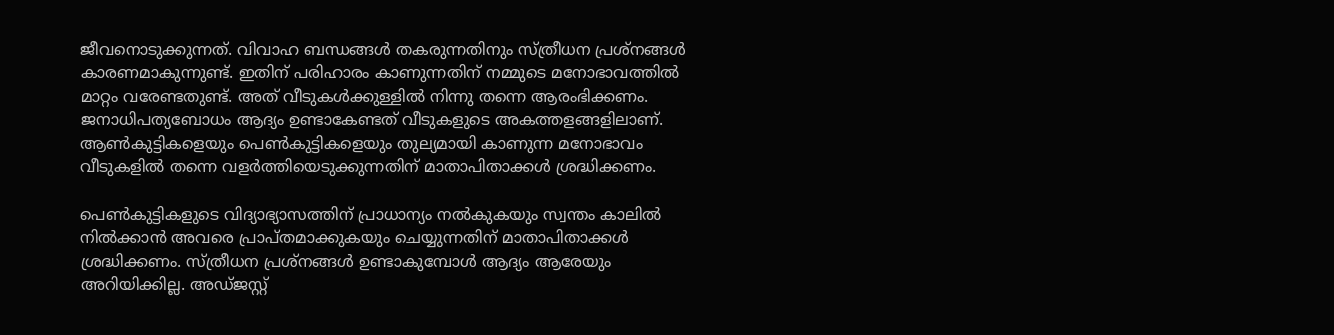ജീവനൊടുക്കുന്നത്. വിവാഹ ബന്ധങ്ങള്‍ തകരുന്നതിനും സ്ത്രീധന പ്രശ്‌നങ്ങള്‍ കാരണമാകുന്നുണ്ട്. ഇതിന് പരിഹാരം കാണുന്നതിന് നമ്മുടെ മനോഭാവത്തില്‍ മാറ്റം വരേണ്ടതുണ്ട്. അത് വീടുകള്‍ക്കുള്ളില്‍ നിന്നു തന്നെ ആരംഭിക്കണം. ജനാധിപത്യബോധം ആദ്യം ഉണ്ടാകേണ്ടത് വീടുകളുടെ അകത്തളങ്ങളിലാണ്. ആണ്‍കുട്ടികളെയും പെണ്‍കുട്ടികളെയും തുല്യമായി കാണുന്ന മനോഭാവം വീടുകളില്‍ തന്നെ വളര്‍ത്തിയെടുക്കുന്നതിന് മാതാപിതാക്കള്‍ ശ്രദ്ധിക്കണം.

പെണ്‍കുട്ടികളുടെ വിദ്യാഭ്യാസത്തിന് പ്രാധാന്യം നല്‍കുകയും സ്വന്തം കാലില്‍ നില്‍ക്കാന്‍ അവരെ പ്രാപ്തമാക്കുകയും ചെയ്യുന്നതിന് മാതാപിതാക്കള്‍ ശ്രദ്ധിക്കണം. സ്ത്രീധന പ്രശ്‌നങ്ങള്‍ ഉണ്ടാകുമ്പോള്‍ ആദ്യം ആരേയും അറിയിക്കില്ല. അഡ്ജസ്റ്റ്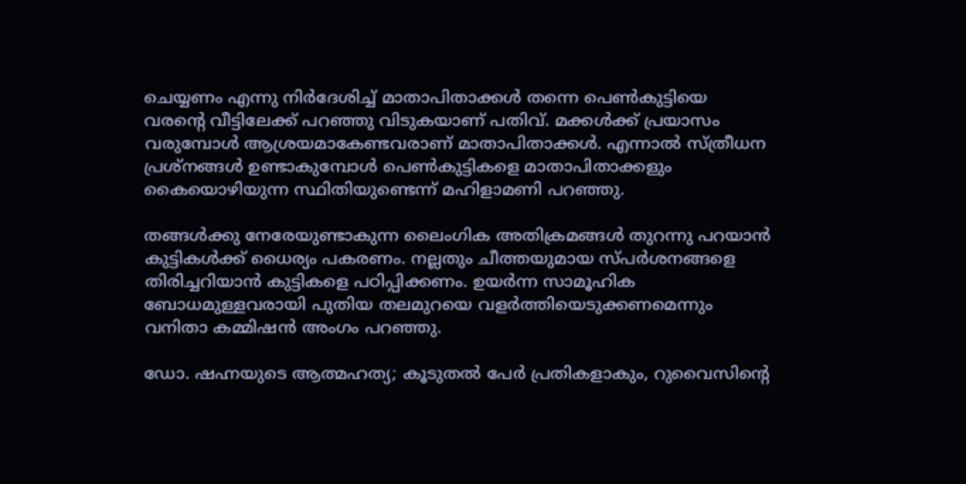ചെയ്യണം എന്നു നിര്‍ദേശിച്ച് മാതാപിതാക്കള്‍ തന്നെ പെണ്‍കുട്ടിയെ വരന്റെ വീട്ടിലേക്ക് പറഞ്ഞു വിടുകയാണ് പതിവ്. മക്കള്‍ക്ക് പ്രയാസം വരുമ്പോള്‍ ആശ്രയമാകേണ്ടവരാണ് മാതാപിതാക്കള്‍. എന്നാല്‍ സ്ത്രീധന പ്രശ്‌നങ്ങള്‍ ഉണ്ടാകുമ്പോള്‍ പെണ്‍കുട്ടികളെ മാതാപിതാക്കളും കൈയൊഴിയുന്ന സ്ഥിതിയുണ്ടെന്ന് മഹിളാമണി പറഞ്ഞു.

തങ്ങള്‍ക്കു നേരേയുണ്ടാകുന്ന ലൈംഗിക അതിക്രമങ്ങള്‍ തുറന്നു പറയാന്‍ കുട്ടികള്‍ക്ക് ധൈര്യം പകരണം. നല്ലതും ചീത്തയുമായ സ്പര്‍ശനങ്ങളെ തിരിച്ചറിയാന്‍ കുട്ടികളെ പഠിപ്പിക്കണം. ഉയര്‍ന്ന സാമൂഹിക ബോധമുള്ളവരായി പുതിയ തലമുറയെ വളര്‍ത്തിയെടുക്കണമെന്നും വനിതാ കമ്മിഷന്‍ അംഗം പറഞ്ഞു.

ഡോ. ഷഹ്നയുടെ ആത്മഹത്യ; കൂടുതൽ പേർ പ്രതികളാകും, റുവൈസിൻ്റെ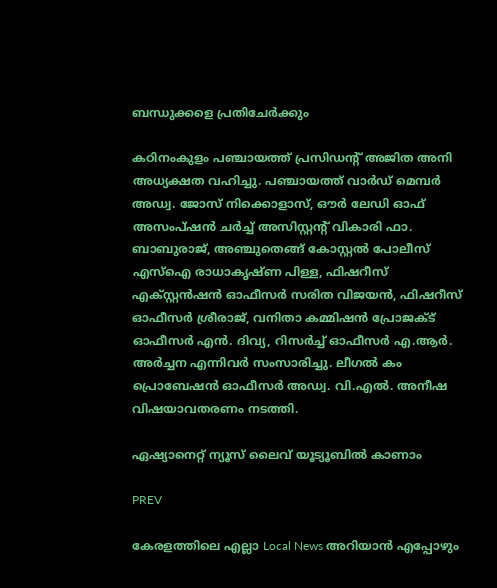ബന്ധുക്കളെ പ്രതിചേർക്കും

കഠിനംകുളം പഞ്ചായത്ത് പ്രസിഡന്റ് അജിത അനി അധ്യക്ഷത വഹിച്ചു. പഞ്ചായത്ത് വാര്‍ഡ് മെമ്പര്‍ അഡ്വ. ജോസ് നിക്കൊളാസ്, ഔര്‍ ലേഡി ഓഫ് അസംപ്ഷന്‍ ചര്‍ച്ച് അസിസ്റ്റന്റ് വികാരി ഫാ. ബാബുരാജ്, അഞ്ചുതെങ്ങ് കോസ്റ്റല്‍ പോലീസ് എസ്‌ഐ രാധാകൃഷ്ണ പിള്ള, ഫിഷറീസ് എക്സ്റ്റന്‍ഷന്‍ ഓഫീസര്‍ സരിത വിജയന്‍, ഫിഷറീസ് ഓഫീസര്‍ ശ്രീരാജ്, വനിതാ കമ്മിഷന്‍ പ്രോജക്ട് ഓഫീസര്‍ എന്‍. ദിവ്യ, റിസര്‍ച്ച് ഓഫീസര്‍ എ.ആര്‍. അര്‍ച്ചന എന്നിവര്‍ സംസാരിച്ചു. ലീഗല്‍ കം പ്രൊബേഷന്‍ ഓഫീസര്‍ അഡ്വ. വി.എല്‍. അനീഷ വിഷയാവതരണം നടത്തി.

ഏഷ്യാനെറ്റ് ന്യൂസ് ലൈവ് യൂട്യൂബിൽ കാണാം

PREV

കേരളത്തിലെ എല്ലാ Local News അറിയാൻ എപ്പോഴും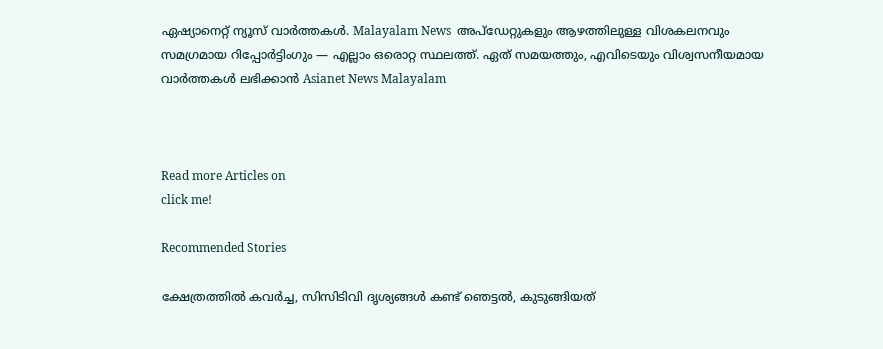ഏഷ്യാനെറ്റ് ന്യൂസ് വാർത്തകൾ. Malayalam News  അപ്‌ഡേറ്റുകളും ആഴത്തിലുള്ള വിശകലനവും സമഗ്രമായ റിപ്പോർട്ടിംഗും — എല്ലാം ഒരൊറ്റ സ്ഥലത്ത്. ഏത് സമയത്തും, എവിടെയും വിശ്വസനീയമായ വാർത്തകൾ ലഭിക്കാൻ Asianet News Malayalam



Read more Articles on
click me!

Recommended Stories

ക്ഷേത്രത്തിൽ കവർച്ച, സിസിടിവി ദൃശ്യങ്ങൾ കണ്ട് ഞെട്ടൽ, കുടുങ്ങിയത്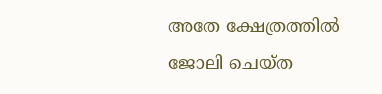അതേ ക്ഷേത്രത്തിൽ ജോലി ചെയ്ത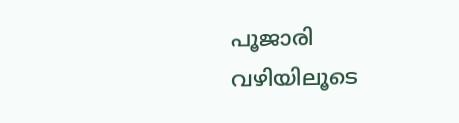പൂജാരി
വഴിയിലൂടെ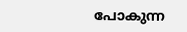പോകുന്ന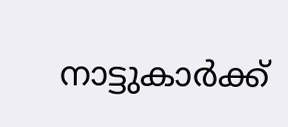നാട്ടുകാർക്ക്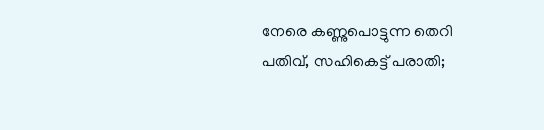നേരെ കണ്ണുപൊട്ടുന്ന തെറി പതിവ്, സഹികെട്ട് പരാതി;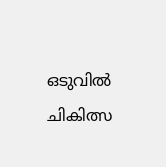ഒടുവിൽ ചികിത്സ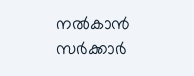നൽകാൻ സർക്കാർ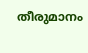തീരുമാനം